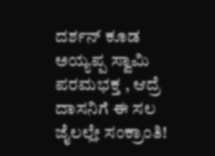ದರ್ಶನ್ ಕೂಡ ಅಯ್ಯಪ್ಪ ಸ್ವಾಮಿ ಪರಮಭಕ್ತ , ಆದ್ರೆ ದಾಸನಿಗೆ ಈ ಸಲ ಜೈಲಲ್ಲೇ ಸಂಕ್ರಾಂತಿ!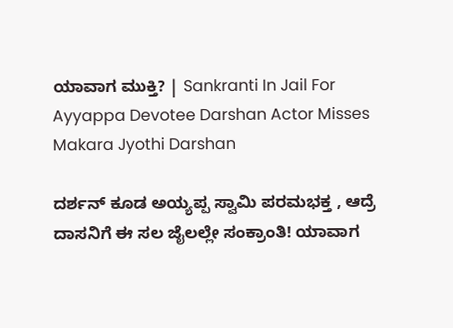ಯಾವಾಗ ಮುಕ್ತಿ? | Sankranti In Jail For Ayyappa Devotee Darshan Actor Misses Makara Jyothi Darshan

ದರ್ಶನ್ ಕೂಡ ಅಯ್ಯಪ್ಪ ಸ್ವಾಮಿ ಪರಮಭಕ್ತ , ಆದ್ರೆ ದಾಸನಿಗೆ ಈ ಸಲ ಜೈಲಲ್ಲೇ ಸಂಕ್ರಾಂತಿ! ಯಾವಾಗ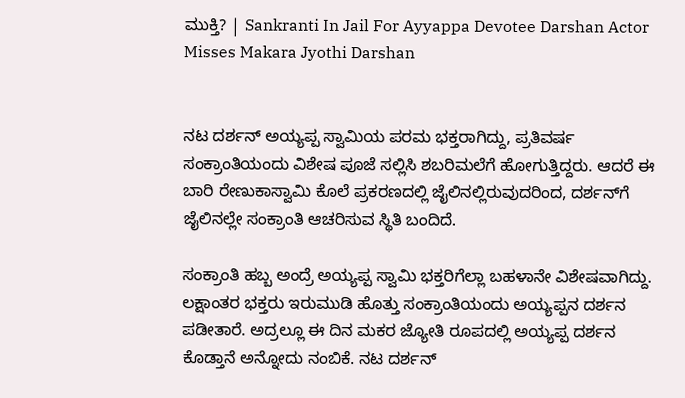ಮುಕ್ತಿ? | Sankranti In Jail For Ayyappa Devotee Darshan Actor Misses Makara Jyothi Darshan


ನಟ ದರ್ಶನ್ ಅಯ್ಯಪ್ಪ ಸ್ವಾಮಿಯ ಪರಮ ಭಕ್ತರಾಗಿದ್ದು, ಪ್ರತಿವರ್ಷ ಸಂಕ್ರಾಂತಿಯಂದು ವಿಶೇಷ ಪೂಜೆ ಸಲ್ಲಿಸಿ ಶಬರಿಮಲೆಗೆ ಹೋಗುತ್ತಿದ್ದರು. ಆದರೆ ಈ ಬಾರಿ ರೇಣುಕಾಸ್ವಾಮಿ ಕೊಲೆ ಪ್ರಕರಣದಲ್ಲಿ ಜೈಲಿನಲ್ಲಿರುವುದರಿಂದ, ದರ್ಶನ್‌ಗೆ ಜೈಲಿನಲ್ಲೇ ಸಂಕ್ರಾಂತಿ ಆಚರಿಸುವ ಸ್ಥಿತಿ ಬಂದಿದೆ.

ಸಂಕ್ರಾಂತಿ ಹಬ್ಬ ಅಂದ್ರೆ ಅಯ್ಯಪ್ಪ ಸ್ವಾಮಿ ಭಕ್ತರಿಗೆಲ್ಲಾ ಬಹಳಾನೇ ವಿಶೇಷವಾಗಿದ್ದು. ಲಕ್ಷಾಂತರ ಭಕ್ತರು ಇರುಮುಡಿ ಹೊತ್ತು ಸಂಕ್ರಾಂತಿಯಂದು ಅಯ್ಯಪ್ಪನ ದರ್ಶನ ಪಡೀತಾರೆ. ಅದ್ರಲ್ಲೂ ಈ ದಿನ ಮಕರ ಜ್ಯೋತಿ ರೂಪದಲ್ಲಿ ಅಯ್ಯಪ್ಪ ದರ್ಶನ ಕೊಡ್ತಾನೆ ಅನ್ನೋದು ನಂಬಿಕೆ. ನಟ ದರ್ಶನ್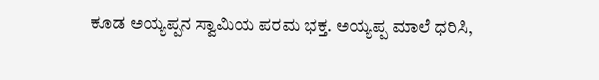ಕೂಡ ಅಯ್ಯಪ್ಪನ ಸ್ವಾಮಿಯ ಪರಮ ಭಕ್ತ. ಅಯ್ಯಪ್ಪ ಮಾಲೆ ಧರಿಸಿ,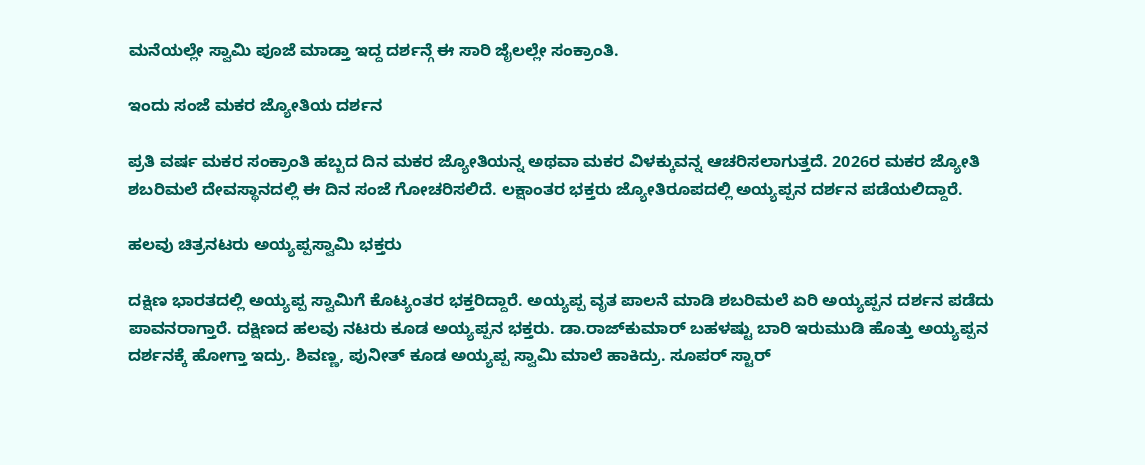ಮನೆಯಲ್ಲೇ ಸ್ವಾಮಿ ಪೂಜೆ ಮಾಡ್ತಾ ಇದ್ದ ದರ್ಶನ್ಗೆ ಈ ಸಾರಿ ಜೈಲಲ್ಲೇ ಸಂಕ್ರಾಂತಿ.

ಇಂದು ಸಂಜೆ ಮಕರ ಜ್ಯೋತಿಯ ದರ್ಶನ

ಪ್ರತಿ ವರ್ಷ ಮಕರ ಸಂಕ್ರಾಂತಿ ಹಬ್ಬದ ದಿನ ಮಕರ ಜ್ಯೋತಿಯನ್ನ ಅಥವಾ ಮಕರ ವಿಳಕ್ಕುವನ್ನ ಆಚರಿಸಲಾಗುತ್ತದೆ. 2026ರ ಮಕರ ಜ್ಯೋತಿ ಶಬರಿಮಲೆ ದೇವಸ್ಥಾನದಲ್ಲಿ ಈ ದಿನ ಸಂಜೆ ಗೋಚರಿಸಲಿದೆ. ಲಕ್ಷಾಂತರ ಭಕ್ತರು ಜ್ಯೋತಿರೂಪದಲ್ಲಿ ಅಯ್ಯಪ್ಪನ ದರ್ಶನ ಪಡೆಯಲಿದ್ದಾರೆ.

ಹಲವು ಚಿತ್ರನಟರು ಅಯ್ಯಪ್ಪಸ್ವಾಮಿ ಭಕ್ತರು

ದಕ್ಷಿಣ ಭಾರತದಲ್ಲಿ ಅಯ್ಯಪ್ಪ ಸ್ವಾಮಿಗೆ ಕೊಟ್ಯಂತರ ಭಕ್ತರಿದ್ದಾರೆ. ಅಯ್ಯಪ್ಪ ವೃತ ಪಾಲನೆ ಮಾಡಿ ಶಬರಿಮಲೆ ಏರಿ ಅಯ್ಯಪ್ಪನ ದರ್ಶನ ಪಡೆದು ಪಾವನರಾಗ್ತಾರೆ. ದಕ್ಷಿಣದ ಹಲವು ನಟರು ಕೂಡ ಅಯ್ಯಪ್ಪನ ಭಕ್ತರು. ಡಾ.ರಾಜ್‌ಕುಮಾರ್ ಬಹಳಷ್ಟು ಬಾರಿ ಇರುಮುಡಿ ಹೊತ್ತು ಅಯ್ಯಪ್ಪನ ದರ್ಶನಕ್ಕೆ ಹೋಗ್ತಾ ಇದ್ರು. ಶಿವಣ್ಣ, ಪುನೀತ್ ಕೂಡ ಅಯ್ಯಪ್ಪ ಸ್ವಾಮಿ ಮಾಲೆ ಹಾಕಿದ್ರು. ಸೂಪರ್ ಸ್ಟಾರ್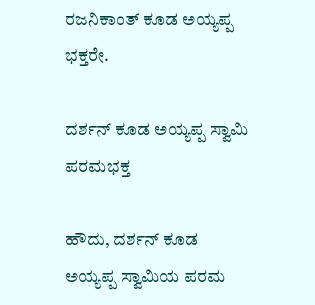ರಜನಿಕಾಂತ್ ಕೂಡ ಅಯ್ಯಪ್ಪ ಭಕ್ತರೇ.

ದರ್ಶನ್ ಕೂಡ ಅಯ್ಯಪ್ಪ ಸ್ವಾಮಿ ಪರಮಭಕ್ತ

ಹೌದು, ದರ್ಶನ್ ಕೂಡ ಅಯ್ಯಪ್ಪ ಸ್ವಾಮಿಯ ಪರಮ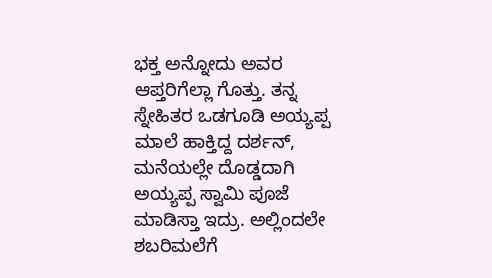ಭಕ್ತ ಅನ್ನೋದು ಅವರ ಆಪ್ತರಿಗೆಲ್ಲಾ ಗೊತ್ತು. ತನ್ನ ಸ್ನೇಹಿತರ ಒಡಗೂಡಿ ಅಯ್ಯಪ್ಪ ಮಾಲೆ ಹಾಕ್ತಿದ್ದ ದರ್ಶನ್, ಮನೆಯಲ್ಲೇ ದೊಡ್ಡದಾಗಿ ಅಯ್ಯಪ್ಪ ಸ್ವಾಮಿ ಪೂಜೆ ಮಾಡಿಸ್ತಾ ಇದ್ರು. ಅಲ್ಲಿಂದಲೇ ಶಬರಿಮಲೆಗೆ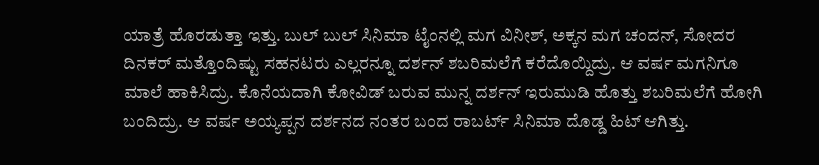ಯಾತ್ರೆ ಹೊರಡುತ್ತಾ ಇತ್ತು. ಬುಲ್ ಬುಲ್ ಸಿನಿಮಾ ಟೈಂನಲ್ಲಿ ಮಗ ವಿನೀಶ್, ಅಕ್ಕನ ಮಗ ಚಂದನ್, ಸೋದರ ದಿನಕರ್ ಮತ್ತೊಂದಿಷ್ಟು ಸಹನಟರು ಎಲ್ಲರನ್ನೂ ದರ್ಶನ್ ಶಬರಿಮಲೆಗೆ ಕರೆದೊಯ್ದಿದ್ರು. ಆ ವರ್ಷ ಮಗನಿಗೂ ಮಾಲೆ ಹಾಕಿಸಿದ್ರು. ಕೊನೆಯದಾಗಿ ಕೋವಿಡ್ ಬರುವ ಮುನ್ನ ದರ್ಶನ್ ಇರುಮುಡಿ ಹೊತ್ತು ಶಬರಿಮಲೆಗೆ ಹೋಗಿ ಬಂದಿದ್ರು. ಆ ವರ್ಷ ಅಯ್ಯಪ್ಪನ ದರ್ಶನದ ನಂತರ ಬಂದ ರಾಬರ್ಟ್ ಸಿನಿಮಾ ದೊಡ್ಡ ಹಿಟ್ ಆಗಿತ್ತು.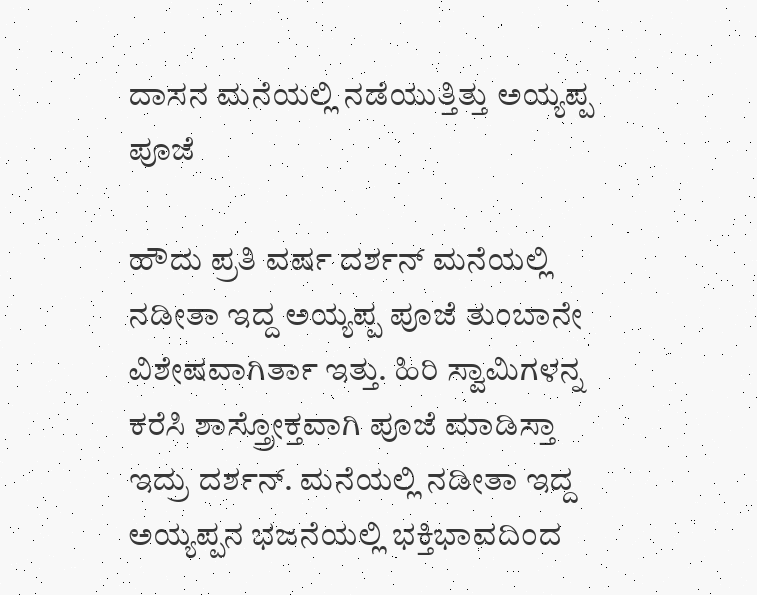ದಾಸನ ಮನೆಯಲ್ಲಿ ನಡೆಯುತ್ತಿತ್ತು ಅಯ್ಯಪ್ಪ ಪೂಜೆ

ಹೌದು ಪ್ರತಿ ವರ್ಷ ದರ್ಶನ್ ಮನೆಯಲ್ಲಿ ನಡೀತಾ ಇದ್ದ ಅಯ್ಯಪ್ಪ ಪೂಜೆ ತುಂಬಾನೇ ವಿಶೇಷವಾಗಿರ್ತಾ ಇತ್ತು. ಹಿರಿ ಸ್ವಾಮಿಗಳನ್ನ ಕರೆಸಿ ಶಾಸ್ತ್ರೋಕ್ತವಾಗಿ ಪೂಜೆ ಮಾಡಿಸ್ತಾ ಇದ್ರು ದರ್ಶನ್. ಮನೆಯಲ್ಲಿ ನಡೀತಾ ಇದ್ದ ಅಯ್ಯಪ್ಪನ ಭಜನೆಯಲ್ಲಿ ಭಕ್ತಿಭಾವದಿಂದ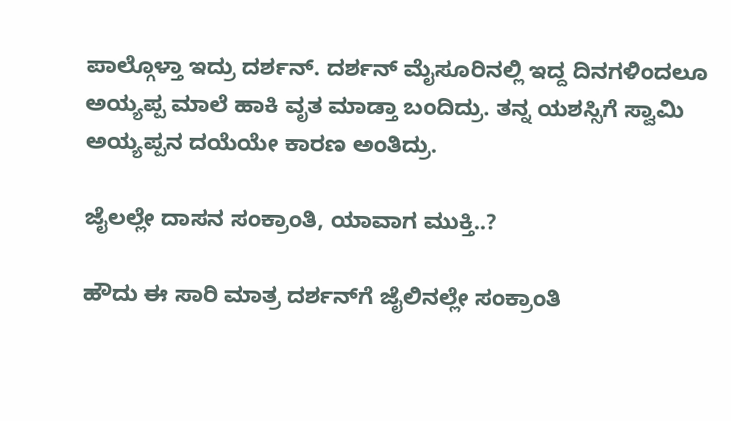ಪಾಲ್ಗೊಳ್ತಾ ಇದ್ರು ದರ್ಶನ್. ದರ್ಶನ್ ಮೈಸೂರಿನಲ್ಲಿ ಇದ್ದ ದಿನಗಳಿಂದಲೂ ಅಯ್ಯಪ್ಪ ಮಾಲೆ ಹಾಕಿ ವೃತ ಮಾಡ್ತಾ ಬಂದಿದ್ರು. ತನ್ನ ಯಶಸ್ಸಿಗೆ ಸ್ವಾಮಿ ಅಯ್ಯಪ್ಪನ ದಯೆಯೇ ಕಾರಣ ಅಂತಿದ್ರು.

ಜೈಲಲ್ಲೇ ದಾಸನ ಸಂಕ್ರಾಂತಿ, ಯಾವಾಗ ಮುಕ್ತಿ..?

ಹೌದು ಈ ಸಾರಿ ಮಾತ್ರ ದರ್ಶನ್‌ಗೆ ಜೈಲಿನಲ್ಲೇ ಸಂಕ್ರಾಂತಿ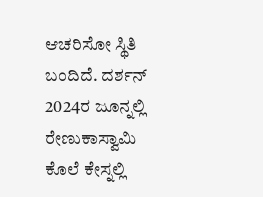ಆಚರಿಸೋ ಸ್ಥಿತಿ ಬಂದಿದೆ. ದರ್ಶನ್ 2024ರ ಜೂನ್ನಲ್ಲಿ ರೇಣುಕಾಸ್ವಾಮಿ ಕೊಲೆ ಕೇಸ್ನಲ್ಲಿ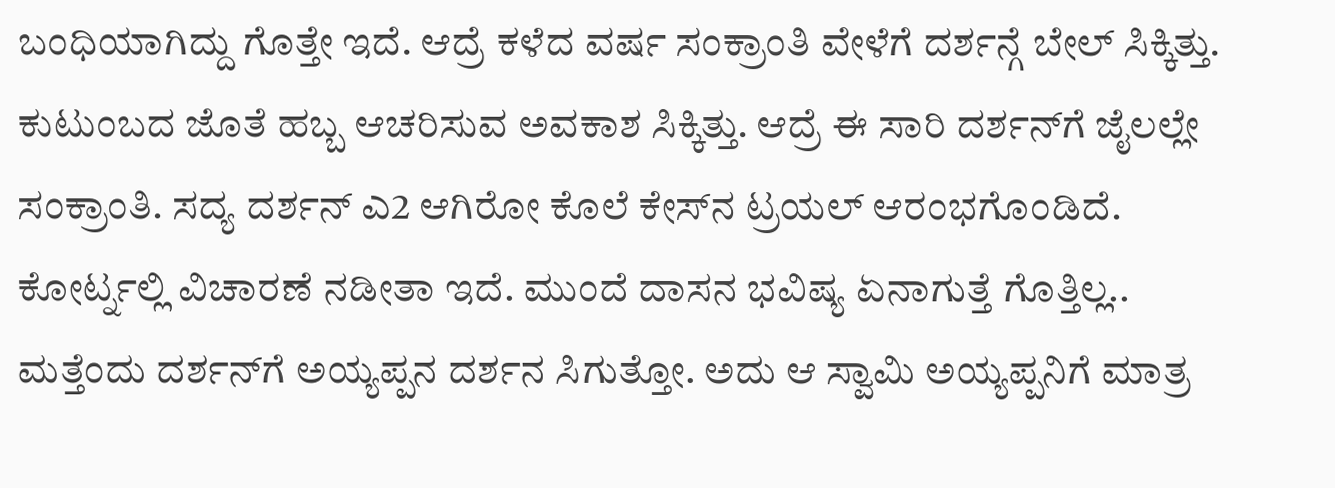ಬಂಧಿಯಾಗಿದ್ದು ಗೊತ್ತೇ ಇದೆ. ಆದ್ರೆ ಕಳೆದ ವರ್ಷ ಸಂಕ್ರಾಂತಿ ವೇಳೆಗೆ ದರ್ಶನ್ಗೆ ಬೇಲ್ ಸಿಕ್ಕಿತ್ತು. ಕುಟುಂಬದ ಜೊತೆ ಹಬ್ಬ ಆಚರಿಸುವ ಅವಕಾಶ ಸಿಕ್ಕಿತ್ತು. ಆದ್ರೆ ಈ ಸಾರಿ ದರ್ಶನ್‌ಗೆ ಜೈಲಲ್ಲೇ ಸಂಕ್ರಾಂತಿ. ಸದ್ಯ ದರ್ಶನ್ ಎ2 ಆಗಿರೋ ಕೊಲೆ ಕೇಸ್‌ನ ಟ್ರಯಲ್ ಆರಂಭಗೊಂಡಿದೆ. ಕೋರ್ಟ್ನಲ್ಲಿ ವಿಚಾರಣೆ ನಡೀತಾ ಇದೆ. ಮುಂದೆ ದಾಸನ ಭವಿಷ್ಯ ಏನಾಗುತ್ತೆ ಗೊತ್ತಿಲ್ಲ.. ಮತ್ತೆಂದು ದರ್ಶನ್‌ಗೆ ಅಯ್ಯಪ್ಪನ ದರ್ಶನ ಸಿಗುತ್ತೋ. ಅದು ಆ ಸ್ವಾಮಿ ಅಯ್ಯಪ್ಪನಿಗೆ ಮಾತ್ರ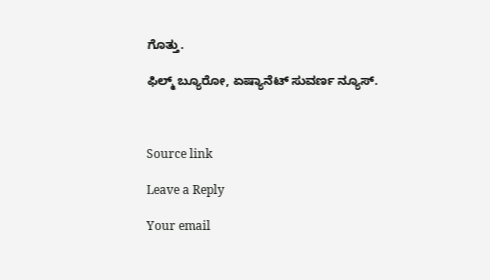ಗೊತ್ತು.

ಫಿಲ್ಮ್ ಬ್ಯೂರೋ, ಏಷ್ಯಾನೆಟ್ ಸುವರ್ಣ ನ್ಯೂಸ್.



Source link

Leave a Reply

Your email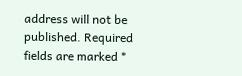address will not be published. Required fields are marked *